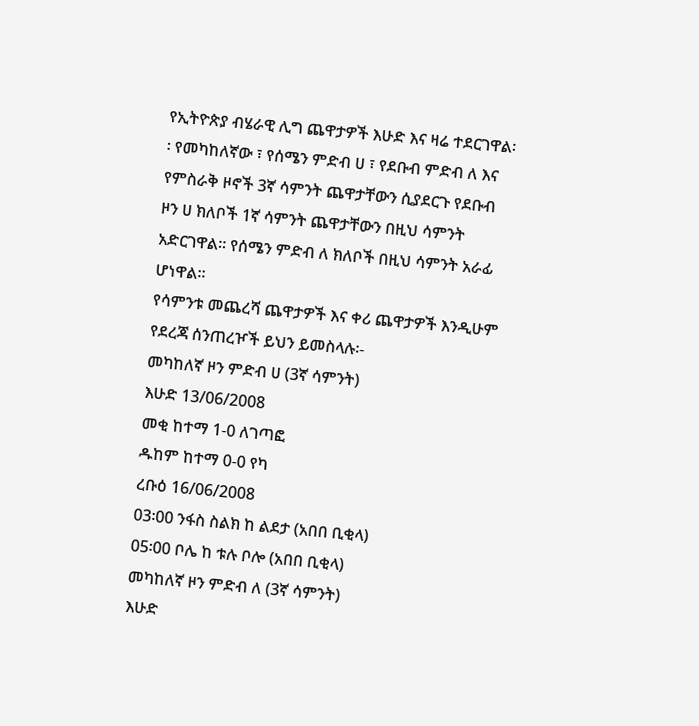የኢትዮጵያ ብሄራዊ ሊግ ጨዋታዎች እሁድ እና ዛሬ ተደርገዋል፡፡ የመካከለኛው ፣ የሰሜን ምድብ ሀ ፣ የደቡብ ምድብ ለ እና የምስራቅ ዞኖች 3ኛ ሳምንት ጨዋታቸውን ሲያደርጉ የደቡብ ዞን ሀ ክለቦች 1ኛ ሳምንት ጨዋታቸውን በዚህ ሳምንት አድርገዋል፡፡ የሰሜን ምድብ ለ ክለቦች በዚህ ሳምንት አራፊ ሆነዋል፡፡
የሳምንቱ መጨረሻ ጨዋታዎች እና ቀሪ ጨዋታዎች እንዲሁም የደረጃ ሰንጠረዦች ይህን ይመስላሉ፡-
መካከለኛ ዞን ምድብ ሀ (3ኛ ሳምንት)
እሁድ 13/06/2008
መቂ ከተማ 1-0 ለገጣፎ
ዱከም ከተማ 0-0 የካ
ረቡዕ 16/06/2008
03፡00 ንፋስ ስልክ ከ ልደታ (አበበ ቢቂላ)
05፡00 ቦሌ ከ ቱሉ ቦሎ (አበበ ቢቂላ)
መካከለኛ ዞን ምድብ ለ (3ኛ ሳምንት)
እሁድ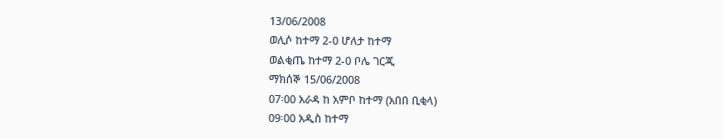13/06/2008
ወሊሶ ከተማ 2-0 ሆለታ ከተማ
ወልቂጤ ከተማ 2-0 ቦሌ ገርጂ
ማክሰኞ 15/06/2008
07፡00 አራዳ ከ አምቦ ከተማ (አበበ ቢቂላ)
09፡00 አዲስ ከተማ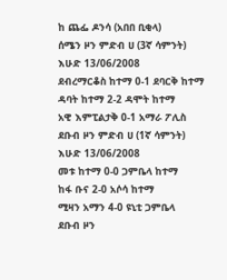ከ ጨፌ ዶንሳ (አበበ ቢቂላ)
ሰሜን ዞን ምድብ ሀ (3ኛ ሳምንት)
እሁድ 13/06/2008
ደብረማርቆስ ከተማ 0-1 ደባርቅ ከተማ
ዳባት ከተማ 2-2 ዳሞት ከተማ
አዊ እምፒልታቅ 0-1 አማራ ፖሊስ
ደቡብ ዞን ምድብ ሀ (1ኛ ሳምንት)
እሁድ 13/06/2008
መቱ ከተማ 0-0 ጋምቤላ ከተማ
ከፋ ቡና 2-0 አሶሳ ከተማ
ሚዛን አማን 4-0 ዩኒቲ ጋምቤላ
ደቡብ ዞን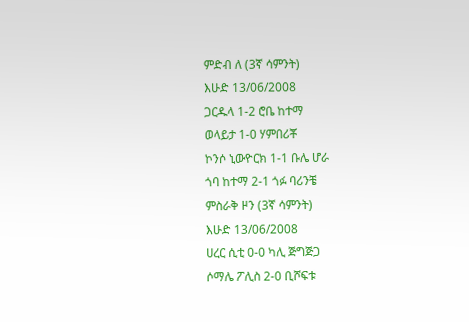ምድብ ለ (3ኛ ሳምንት)
እሁድ 13/06/2008
ጋርዱላ 1-2 ሮቤ ከተማ
ወላይታ 1-0 ሃምበሪቾ
ኮንሶ ኒውዮርክ 1-1 ቡሌ ሆራ
ጎባ ከተማ 2-1 ጎፉ ባሪንቼ
ምስራቅ ዞን (3ኛ ሳምንት)
እሁድ 13/06/2008
ሀረር ሲቲ 0-0 ካሊ ጅግጅጋ
ሶማሌ ፖሊስ 2-0 ቢሾፍቱ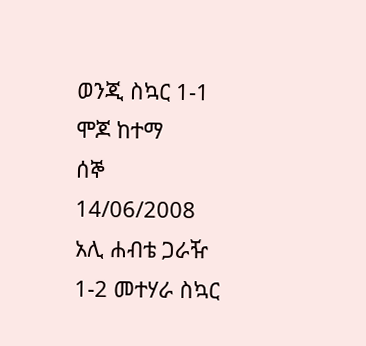ወንጂ ስኳር 1-1 ሞጆ ከተማ
ሰኞ 14/06/2008
አሊ ሐብቴ ጋራዥ 1-2 መተሃራ ስኳር